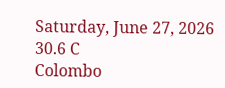Saturday, June 27, 2026
30.6 C
Colombo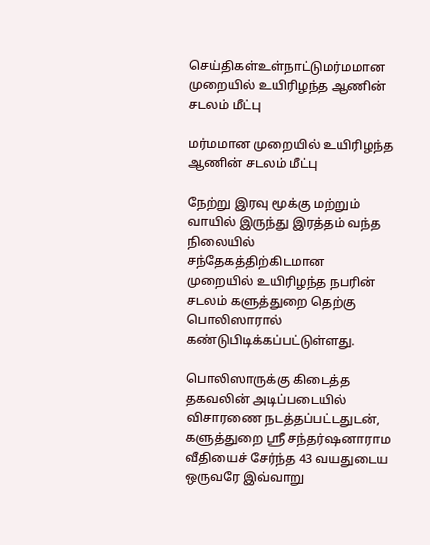செய்திகள்உள்நாட்டுமர்மமான முறையில் உயிரிழந்த ஆணின் சடலம் மீட்பு

மர்மமான முறையில் உயிரிழந்த ஆணின் சடலம் மீட்பு

நேற்று இரவு மூக்கு மற்றும் வாயில் இருந்து இரத்தம் வந்த நிலையில் சந்தேகத்திற்கிடமான முறையில் உயிரிழந்த நபரின் சடலம் களுத்துறை தெற்கு பொலிஸாரால் கண்டுபிடிக்கப்பட்டுள்ளது.

பொலிஸாருக்கு கிடைத்த தகவலின் அடிப்படையில் விசாரணை நடத்தப்பட்டதுடன், களுத்துறை ஸ்ரீ சந்தர்ஷனாராம வீதியைச் சேர்ந்த 43 வயதுடைய ஒருவரே இவ்வாறு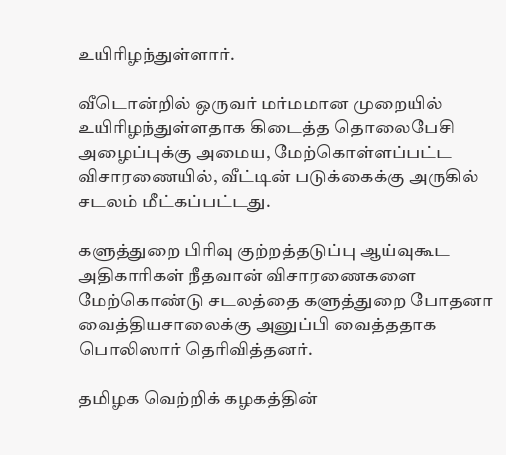உயிரிழந்துள்ளார்.

வீடொன்றில் ஒருவர் மர்மமான முறையில் உயிரிழந்துள்ளதாக கிடைத்த தொலைபேசி அழைப்புக்கு அமைய, மேற்கொள்ளப்பட்ட விசாரணையில், வீட்டின் படுக்கைக்கு அருகில் சடலம் மீட்கப்பட்டது.

களுத்துறை பிரிவு குற்றத்தடுப்பு ஆய்வுகூட அதிகாரிகள் நீதவான் விசாரணைகளை மேற்கொண்டு சடலத்தை களுத்துறை போதனா வைத்தியசாலைக்கு அனுப்பி வைத்ததாக பொலிஸார் தெரிவித்தனர்.

தமிழக வெற்றிக் கழகத்தின்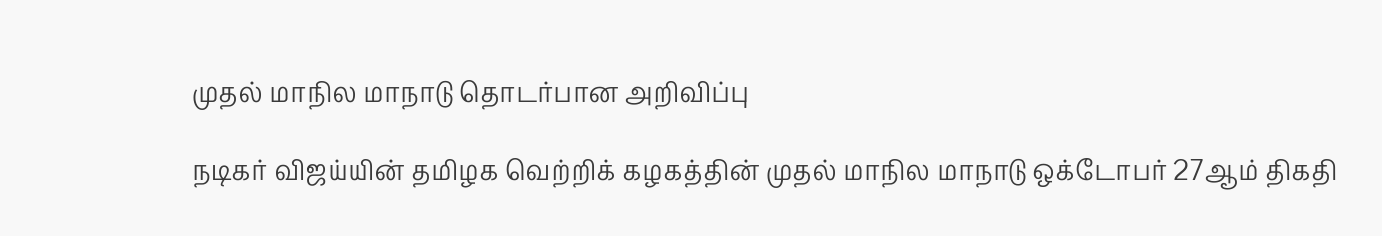முதல் மாநில மாநாடு தொடர்பான அறிவிப்பு

நடிகர் விஜய்யின் தமிழக வெற்றிக் கழகத்தின் முதல் மாநில மாநாடு ஒக்டோபர் 27ஆம் திகதி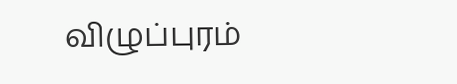விழுப்புரம்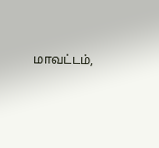மாவட்டம்,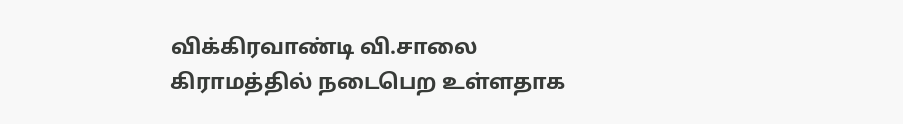விக்கிரவாண்டி வி.சாலை கிராமத்தில் நடைபெற உள்ளதாக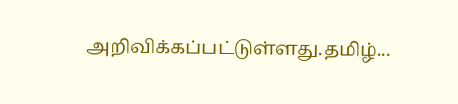அறிவிக்கப்பட்டுள்ளது.தமிழ்...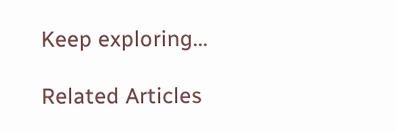Keep exploring...

Related Articles